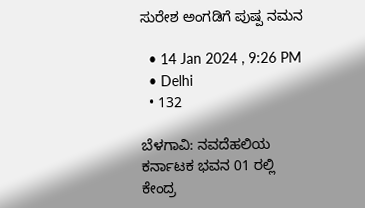ಸುರೇಶ ಅಂಗಡಿಗೆ ಪುಷ್ಪ ನಮನ

  • 14 Jan 2024 , 9:26 PM
  • Delhi
  • 132

ಬೆಳಗಾವಿ: ನವದೆಹಲಿಯ ಕರ್ನಾಟಕ ಭವನ 01 ರಲ್ಲಿ ಕೇಂದ್ರ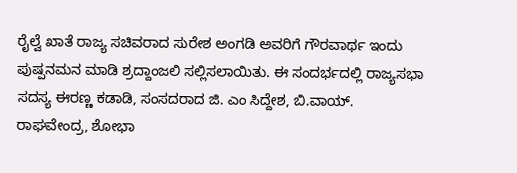ರೈಲ್ವೆ ಖಾತೆ ರಾಜ್ಯ ಸಚಿವರಾದ ಸುರೇಶ ಅಂಗಡಿ ಅವರಿಗೆ ಗೌರವಾರ್ಥ ಇಂದು ಪುಷ್ಪನಮನ ಮಾಡಿ ಶ್ರದ್ದಾಂಜಲಿ ಸಲ್ಲಿಸಲಾಯಿತು. ಈ ಸಂದರ್ಭದಲ್ಲಿ ರಾಜ್ಯಸಭಾ ಸದಸ್ಯ ಈರಣ್ಣ ಕಡಾಡಿ, ಸಂಸದರಾದ ಜಿ. ಎಂ ಸಿದ್ದೇಶ, ಬಿ.ವಾಯ್. ರಾಘವೇಂದ್ರ, ಶೋಭಾ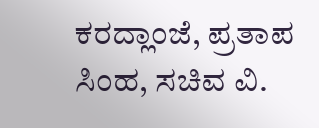ಕರದ್ಲಾಂಜೆ, ಪ್ರತಾಪ ಸಿಂಹ, ಸಚಿವ ವಿ.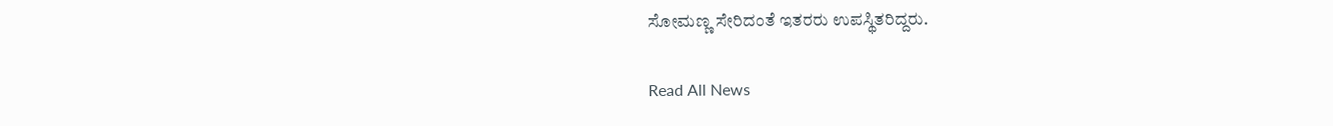ಸೋಮಣ್ಣ ಸೇರಿದಂತೆ ಇತರರು ಉಪಸ್ಥಿತರಿದ್ದರು.

Read All News